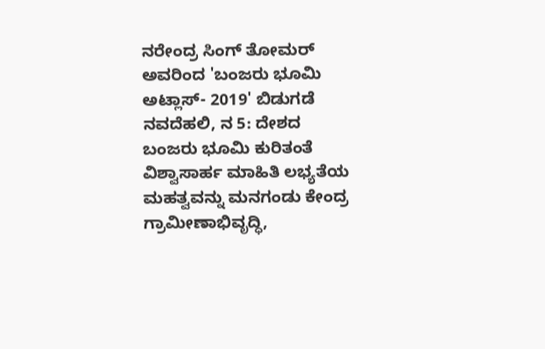ನರೇಂದ್ರ ಸಿಂಗ್ ತೋಮರ್ ಅವರಿಂದ 'ಬಂಜರು ಭೂಮಿ ಅಟ್ಲಾಸ್- 2019' ಬಿಡುಗಡೆ
ನವದೆಹಲಿ, ನ 5: ದೇಶದ ಬಂಜರು ಭೂಮಿ ಕುರಿತಂತೆ ವಿಶ್ವಾಸಾರ್ಹ ಮಾಹಿತಿ ಲಭ್ಯತೆಯ ಮಹತ್ವವನ್ನು ಮನಗಂಡು ಕೇಂದ್ರ ಗ್ರಾಮೀಣಾಭಿವೃದ್ಧಿ,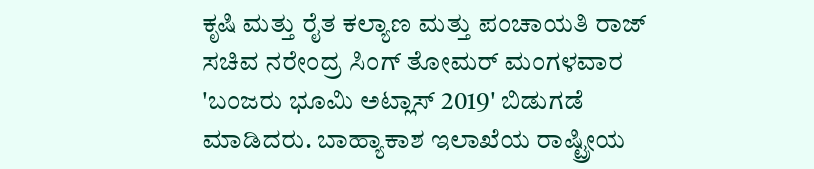ಕೃಷಿ ಮತ್ತು ರೈತ ಕಲ್ಯಾಣ ಮತ್ತು ಪಂಚಾಯತಿ ರಾಜ್ ಸಚಿವ ನರೇಂದ್ರ ಸಿಂಗ್ ತೋಮರ್ ಮಂಗಳವಾರ 'ಬಂಜರು ಭೂಮಿ ಅಟ್ಲಾಸ್ 2019' ಬಿಡುಗಡೆ ಮಾಡಿದರು. ಬಾಹ್ಯಾಕಾಶ ಇಲಾಖೆಯ ರಾಷ್ಟ್ರೀಯ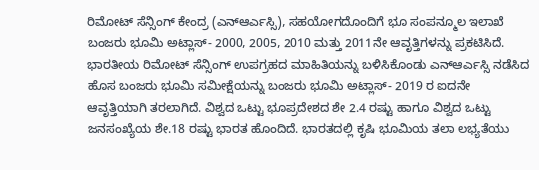ರಿಮೋಟ್ ಸೆನ್ಸಿಂಗ್ ಕೇಂದ್ರ (ಎನ್ಆರ್ಎಸ್ಸಿ), ಸಹಯೋಗದೊಂದಿಗೆ ಭೂ ಸಂಪನ್ಮೂಲ ಇಲಾಖೆ ಬಂಜರು ಭೂಮಿ ಅಟ್ಲಾಸ್- 2000, 2005, 2010 ಮತ್ತು 2011ನೇ ಆವೃತ್ತಿಗಳನ್ನು ಪ್ರಕಟಿಸಿದೆ. ಭಾರತೀಯ ರಿಮೋಟ್ ಸೆನ್ಸಿಂಗ್ ಉಪಗ್ರಹದ ಮಾಹಿತಿಯನ್ನು ಬಳಿಸಿಕೊಂಡು ಎನ್ಆರ್ಎಸ್ಸಿ ನಡೆಸಿದ ಹೊಸ ಬಂಜರು ಭೂಮಿ ಸಮೀಕ್ಷೆಯನ್ನು ಬಂಜರು ಭೂಮಿ ಅಟ್ಲಾಸ್- 2019 ರ ಐದನೇ ಆವೃತ್ತಿಯಾಗಿ ತರಲಾಗಿದೆ. ವಿಶ್ವದ ಒಟ್ಟು ಭೂಪ್ರದೇಶದ ಶೇ 2.4 ರಷ್ಟು ಹಾಗೂ ವಿಶ್ವದ ಒಟ್ಟು ಜನಸಂಖ್ಯೆಯ ಶೇ.18 ರಷ್ಟು ಭಾರತ ಹೊಂದಿದೆ. ಭಾರತದಲ್ಲಿ ಕೃಷಿ ಭೂಮಿಯ ತಲಾ ಲಭ್ಯತೆಯು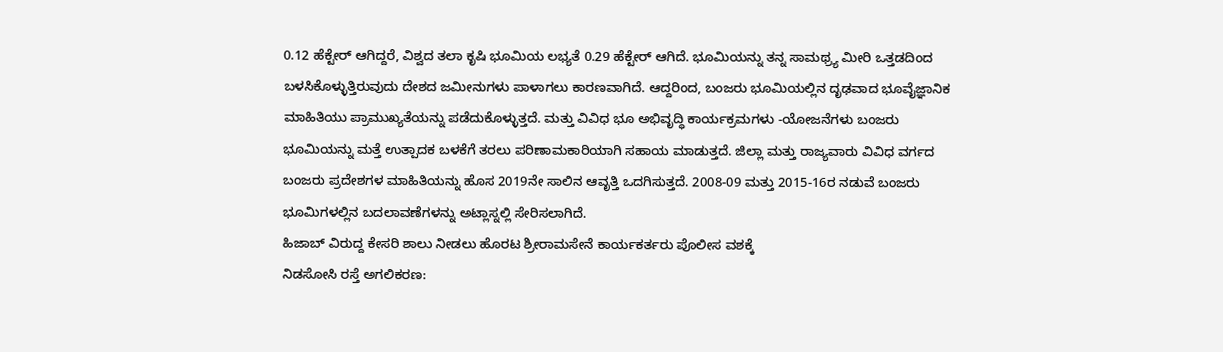0.12 ಹೆಕ್ಟೇರ್ ಆಗಿದ್ದರೆ, ವಿಶ್ವದ ತಲಾ ಕೃಷಿ ಭೂಮಿಯ ಲಭ್ಯತೆ 0.29 ಹೆಕ್ಟೇರ್ ಆಗಿದೆ. ಭೂಮಿಯನ್ನು ತನ್ನ ಸಾಮಥ್ರ್ಯ ಮೀರಿ ಒತ್ತಡದಿಂದ ಬಳಸಿಕೊಳ್ಳುತ್ತಿರುವುದು ದೇಶದ ಜಮೀನುಗಳು ಪಾಳಾಗಲು ಕಾರಣವಾಗಿದೆ. ಆದ್ದರಿಂದ, ಬಂಜರು ಭೂಮಿಯಲ್ಲಿನ ದೃಢವಾದ ಭೂವೈಜ್ಞಾನಿಕ ಮಾಹಿತಿಯು ಪ್ರಾಮುಖ್ಯತೆಯನ್ನು ಪಡೆದುಕೊಳ್ಳುತ್ತದೆ. ಮತ್ತು ವಿವಿಧ ಭೂ ಅಭಿವೃದ್ಧಿ ಕಾರ್ಯಕ್ರಮಗಳು -ಯೋಜನೆಗಳು ಬಂಜರು ಭೂಮಿಯನ್ನು ಮತ್ತೆ ಉತ್ಪಾದಕ ಬಳಕೆಗೆ ತರಲು ಪರಿಣಾಮಕಾರಿಯಾಗಿ ಸಹಾಯ ಮಾಡುತ್ತದೆ. ಜಿಲ್ಲಾ ಮತ್ತು ರಾಜ್ಯವಾರು ವಿವಿಧ ವರ್ಗದ ಬಂಜರು ಪ್ರದೇಶಗಳ ಮಾಹಿತಿಯನ್ನು ಹೊಸ 2019ನೇ ಸಾಲಿನ ಆವೃತ್ತಿ ಒದಗಿಸುತ್ತದೆ. 2008-09 ಮತ್ತು 2015-16ರ ನಡುವೆ ಬಂಜರು ಭೂಮಿಗಳಲ್ಲಿನ ಬದಲಾವಣೆಗಳನ್ನು ಅಟ್ಲಾಸ್ನಲ್ಲಿ ಸೇರಿಸಲಾಗಿದೆ.
ಹಿಜಾಬ್ ವಿರುದ್ದ ಕೇಸರಿ ಶಾಲು ನೀಡಲು ಹೊರಟ ಶ್ರೀರಾಮಸೇನೆ ಕಾರ್ಯಕರ್ತರು ಪೊಲೀಸ ವಶಕ್ಕೆ
ನಿಡಸೋಸಿ ರಸ್ತೆ ಅಗಲಿಕರಣ: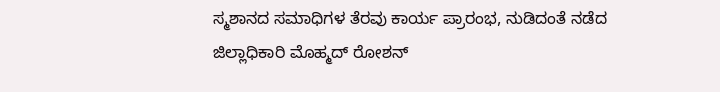ಸ್ಮಶಾನದ ಸಮಾಧಿಗಳ ತೆರವು ಕಾರ್ಯ ಪ್ರಾರಂಭ, ನುಡಿದಂತೆ ನಡೆದ ಜಿಲ್ಲಾಧಿಕಾರಿ ಮೊಹ್ಮದ್ ರೋಶನ್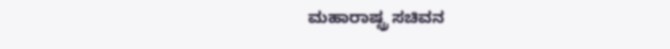ಮಹಾರಾಷ್ಟ್ರ ಸಚಿವನ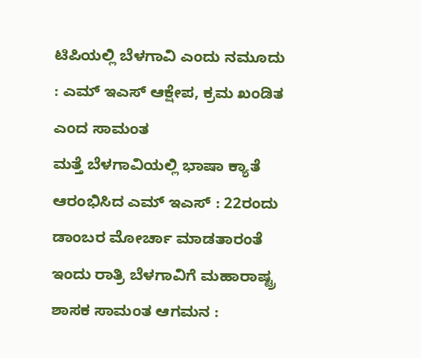ಟಿಪಿಯಲ್ಲಿ ಬೆಳಗಾವಿ ಎಂದು ನಮೂದು : ಎಮ್ ಇಎಸ್ ಆಕ್ಷೇಪ, ಕ್ರಮ ಖಂಡಿತ ಎಂದ ಸಾಮಂತ
ಮತ್ತೆ ಬೆಳಗಾವಿಯಲ್ಲಿ ಭಾಷಾ ಕ್ಯಾತೆ ಆರಂಭಿಸಿದ ಎಮ್ ಇಎಸ್ : 22ರಂದು ಡಾಂಬರ ಮೋರ್ಚಾ ಮಾಡತಾರಂತೆ
ಇಂದು ರಾತ್ರಿ ಬೆಳಗಾವಿಗೆ ಮಹಾರಾಷ್ಟ್ರ ಶಾಸಕ ಸಾಮಂತ ಆಗಮನ :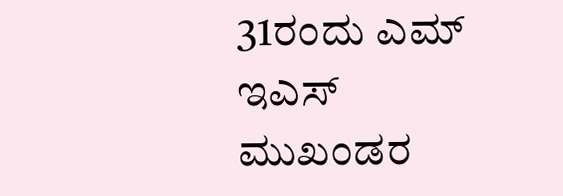31ರಂದು ಎಮ್ ಇಎಸ್ ಮುಖಂಡರ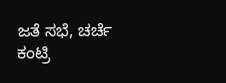ಜತೆ ಸಭೆ, ಚರ್ಚೆ
ಕಂಟ್ರಿ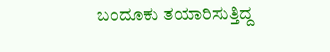ಬಂದೂಕು ತಯಾರಿಸುತ್ತಿದ್ದ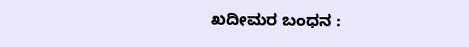ಖದೀಮರ ಬಂಧನ :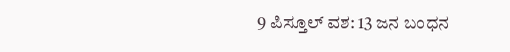9 ಪಿಸ್ತೂಲ್ ವಶ: 13 ಜನ ಬಂಧನ